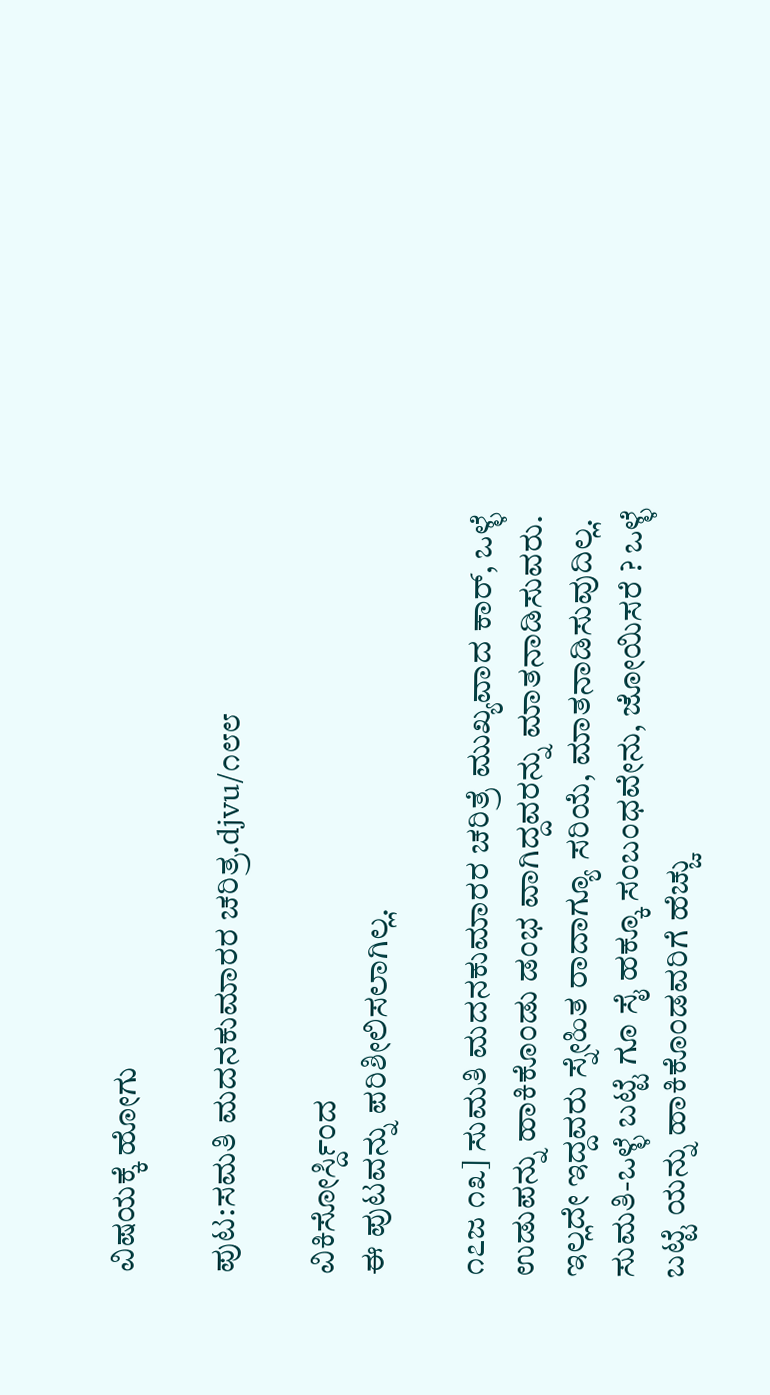ವಿಷಯಕ್ಕೆ ಹೋಗು

ಪುಟ:ಸಮತಿ ಮದನಕುಮಾರರ ಚರಿತ್ರ.djvu/೧೮೮

ವಿಕಿಸೋರ್ಸ್ದಿಂದ
ಈ ಪುಟವನ್ನು ಪರಿಶೀಲಿಸಲಾಗಿಲ್ಲ.

೧೭ಜ ೧೩] ಸುಮತಿ ಮದನಕುಮಾರರ ಚರಿತ್ರೆ ಮುಖ್ಯವಾದ ಕಾರ್, ಒಳ್ಳೆ ಉಡುಪನ್ನು ಹಾಕಿಕೊಂಡು ಡಂಭ ವಾಗಿದ್ದವರನ್ನು ಮಾತನಾಡಿಸುವರು. ಇಲ್ಲದೇ ಇದ್ದವರು ಸ್ನೇಹಿತ ರಾದಾಗ್ಯೂ ಸರಿಯೆ, ಮಾತನಾಡಿಸುವುದಿಲ್ಲ. ಸುಮತಿ-ಒಳ್ಳೆ ಬಟ್ಟೆ ಗೂ ಸೈ ಹಕ್ಕೂ ಸಂಬಂಧವೇನು, ಜೋಯಿಸರೆ ? ಒಳ್ಳೆ ಬಟ್ಟೆ ಯನ್ನು ಹಾಕಿಕೊಂಡವರಿಗೆ ಹೆಚ್ಚು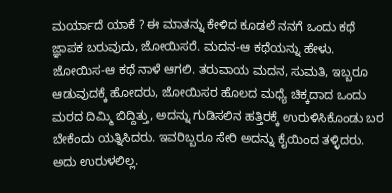ಮರ್ಯಾದೆ ಯಾಕೆ ? ಈ ಮಾತನ್ನು ಕೇಳಿದ ಕೂಡಲೆ ನನಗೆ ಒಂದು ಕಥೆ ಜ್ಞಾಪಕ ಬರುವುದು, ಜೋಯಿಸರೆ. ಮದನ-ಆ ಕಥೆಯನ್ನು ಹೇಳು. ಜೋಯಿಸ-ಆ ಕಥೆ ನಾಳೆ ಆಗಲಿ. ತರುವಾಯ ಮದನ, ಸುಮತಿ, ಇಬ್ಬರೂ ಆಡುವುದಕ್ಕೆ ಹೋದರು, ಜೋಯಿಸರ ಹೊಲದ ಮಧ್ಯೆ ಚಿಕ್ಕದಾದ ಒಂದು ಮರದ ದಿಮ್ಮಿ ಬಿದ್ದಿತ್ತು, ಅದನ್ನು ಗುಡಿಸಲಿನ ಹತ್ತಿರಕ್ಕೆ ಉರುಳಿಸಿಕೊಂಡು ಬರ ಬೇಕೆಂದು ಯತ್ನಿಸಿದರು. ಇವರಿಬ್ಬರೂ ಸೇರಿ ಅದನ್ನು ಕೈಯಿಂದ ತಳ್ಳಿದರು. ಅದು ಉರುಳಲಿಲ್ಲ.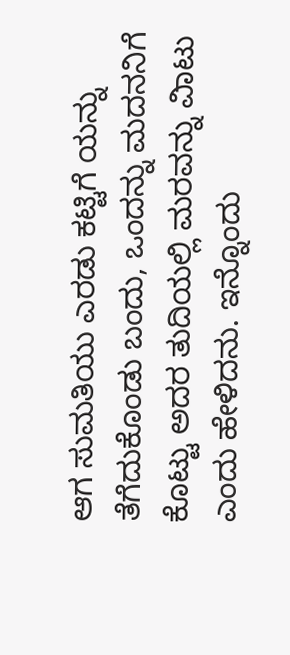ಆಗ ಸುಮತಿಯು ಎರಡು ಕಟ್ಟಿಗೆ ಯನ್ನು ತೆಗೆದುಕೊಂಡು ಬಂದು, ಒಂದನ್ನು ಮದನನಿಗೆ ಕೊಟ್ಟು ಅದರ ತುದಿಯಲ್ಲಿ ಮರವನ್ನು ವಿಾಟು ಎಂದು ಹೇಳಿದನು. ಇನ್ನೊಂದು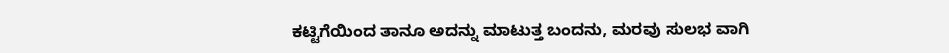ಕಟ್ಟಿಗೆಯಿಂದ ತಾನೂ ಅದನ್ನು ಮಾಟುತ್ತ ಬಂದನು, ಮರವು ಸುಲಭ ವಾಗಿ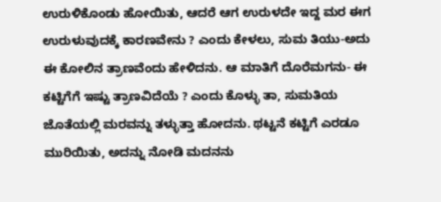ಉರುಳಿಕೊಂಡು ಹೋಯಿತು, ಆದರೆ ಆಗ ಉರುಳದೇ ಇದ್ದ ಮರ ಈಗ ಉರುಳುವುದಕ್ಕೆ ಕಾರಣವೇನು ? ಎಂದು ಕೇಳಲು, ಸುಮ ತಿಯು-ಅದು ಈ ಕೋಲಿನ ತ್ರಾಣವೆಂದು ಹೇಳಿದನು. ಆ ಮಾತಿಗೆ ದೊರೆಮಗನು- ಈ ಕಟ್ಟಿಗೆಗೆ ಇಷ್ಟು ತ್ರಾಣವಿದೆಯೆ ? ಎಂದು ಕೊಳ್ಳು ತಾ, ಸುಮತಿಯ ಜೊತೆಯಲ್ಲಿ ಮರವನ್ನು ತಳ್ಳುತ್ತಾ ಹೋದನು. ಥಟ್ಟನೆ ಕಟ್ಟಿಗೆ ಎರಡೂ ಮುರಿಯಿತು, ಅದನ್ನು ನೋಡಿ ಮದನನು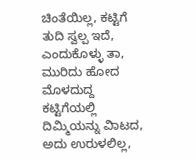ಚಿಂತೆಯಿಲ್ಲ, ಕಟ್ಟಿಗೆ ತುದಿ ಸ್ವಲ್ಪ ಇದೆ, ಎಂದುಕೊಳ್ಳು ತಾ, ಮುರಿದು ಹೋದ ಮೊಳದುದ್ದ ಕಟ್ಟಿಗೆಯಲ್ಲಿ ದಿಮ್ಮಿಯನ್ನು ವಿಾಟದ, ಅದು ಉರುಳಲಿಲ್ಲ,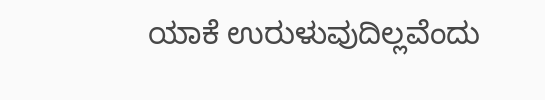ಯಾಕೆ ಉರುಳುವುದಿಲ್ಲವೆಂದು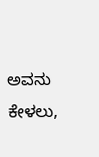ಅವನು ಕೇಳಲು,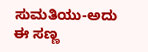ಸುಮತಿಯು-ಅದು ಈ ಸಣ್ಣ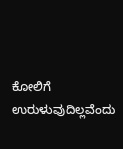ಕೋಲಿಗೆ ಉರುಳುವುದಿಲ್ಲವೆಂದು